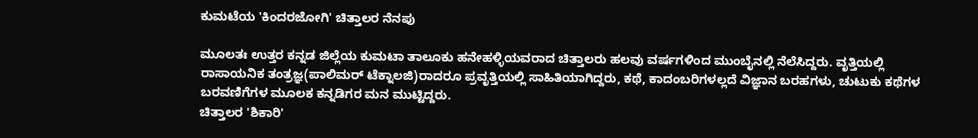ಕುಮಟೆಯ 'ಕಿಂದರಜೋಗಿ' ಚಿತ್ತಾಲರ ನೆನಪು

ಮೂಲತಃ ಉತ್ತರ ಕನ್ನಡ ಜಿಲ್ಲೆಯ ಕುಮಟಾ ತಾಲೂಕು ಹನೇಹಳ್ಳಿಯವರಾದ ಚಿತ್ತಾಲರು ಹಲವು ವರ್ಷಗಳಿಂದ ಮುಂಬೈನಲ್ಲಿ ನೆಲೆಸಿದ್ದರು. ವೃತ್ತಿಯಲ್ಲಿ ರಾಸಾಯನಿಕ ತಂತ್ರಜ್ಞ(ಪಾಲಿಮರ್ ಟೆಕ್ನಾಲಜಿ)ರಾದರೂ ಪ್ರವೃತ್ತಿಯಲ್ಲಿ ಸಾಹಿತಿಯಾಗಿದ್ದರು, ಕಥೆ, ಕಾದಂಬರಿಗಳಲ್ಲದೆ ವಿಜ್ಞಾನ ಬರಹಗಳು, ಚುಟುಕು ಕಥೆಗಳ ಬರವಣಿಗೆಗಳ ಮೂಲಕ ಕನ್ನಡಿಗರ ಮನ ಮುಟ್ಟಿದ್ದರು.
ಚಿತ್ತಾಲರ 'ಶಿಕಾರಿ'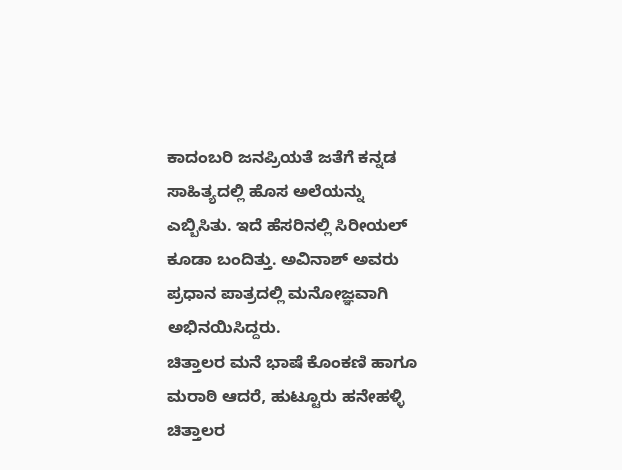ಕಾದಂಬರಿ ಜನಪ್ರಿಯತೆ ಜತೆಗೆ ಕನ್ನಡ ಸಾಹಿತ್ಯದಲ್ಲಿ ಹೊಸ ಅಲೆಯನ್ನು ಎಬ್ಬಿಸಿತು. ಇದೆ ಹೆಸರಿನಲ್ಲಿ ಸಿರೀಯಲ್ ಕೂಡಾ ಬಂದಿತ್ತು. ಅವಿನಾಶ್ ಅವರು ಪ್ರಧಾನ ಪಾತ್ರದಲ್ಲಿ ಮನೋಜ್ಞವಾಗಿ ಅಭಿನಯಿಸಿದ್ದರು.
ಚಿತ್ತಾಲರ ಮನೆ ಭಾಷೆ ಕೊಂಕಣಿ ಹಾಗೂ ಮರಾಠಿ ಆದರೆ, ಹುಟ್ಟೂರು ಹನೇಹಳ್ಳಿ ಚಿತ್ತಾಲರ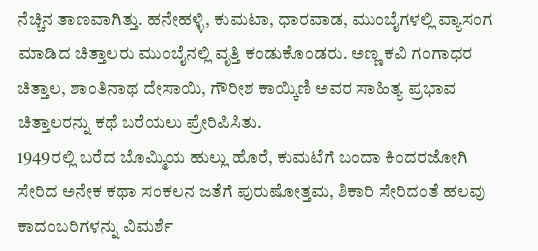ನೆಚ್ಚಿನ ತಾಣವಾಗಿತ್ತು. ಹನೇಹಳ್ಳಿ, ಕುಮಟಾ, ಧಾರವಾಡ, ಮುಂಬೈಗಳಲ್ಲಿ ವ್ಯಾಸಂಗ ಮಾಡಿದ ಚಿತ್ತಾಲರು ಮುಂಬೈನಲ್ಲಿ ವೃತ್ತಿ ಕಂಡುಕೊಂಡರು. ಅಣ್ಣ ಕವಿ ಗಂಗಾಧರ ಚಿತ್ತಾಲ, ಶಾಂತಿನಾಥ ದೇಸಾಯಿ, ಗೌರೀಶ ಕಾಯ್ಕಿಣಿ ಅವರ ಸಾಹಿತ್ಯ ಪ್ರಭಾವ ಚಿತ್ತಾಲರನ್ನು ಕಥೆ ಬರೆಯಲು ಪ್ರೇರಿಪಿಸಿತು.
1949ರಲ್ಲಿ ಬರೆದ ಬೊಮ್ಮಿಯ ಹುಲ್ಲು ಹೊರೆ, ಕುಮಟೆಗೆ ಬಂದಾ ಕಿಂದರಜೋಗಿ ಸೇರಿದ ಅನೇಕ ಕಥಾ ಸಂಕಲನ ಜತೆಗೆ ಪುರುಷೋತ್ತಮ, ಶಿಕಾರಿ ಸೇರಿದಂತೆ ಹಲವು ಕಾದಂಬರಿಗಳನ್ನು ವಿಮರ್ಶೆ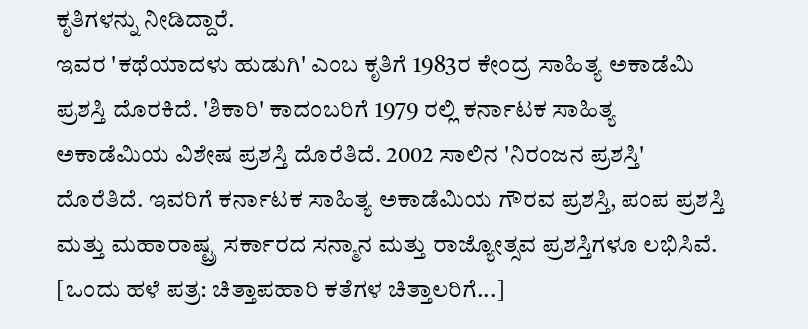ಕೃತಿಗಳನ್ನು ನೀಡಿದ್ದಾರೆ.
ಇವರ 'ಕಥೆಯಾದಳು ಹುಡುಗಿ' ಎಂಬ ಕೃತಿಗೆ 1983ರ ಕೇಂದ್ರ ಸಾಹಿತ್ಯ ಅಕಾಡೆಮಿ ಪ್ರಶಸ್ತಿ ದೊರಕಿದೆ. 'ಶಿಕಾರಿ' ಕಾದಂಬರಿಗೆ 1979 ರಲ್ಲಿ ಕರ್ನಾಟಕ ಸಾಹಿತ್ಯ ಅಕಾಡೆಮಿಯ ವಿಶೇಷ ಪ್ರಶಸ್ತಿ ದೊರೆತಿದೆ. 2002 ಸಾಲಿನ 'ನಿರಂಜನ ಪ್ರಶಸ್ತಿ' ದೊರೆತಿದೆ. ಇವರಿಗೆ ಕರ್ನಾಟಕ ಸಾಹಿತ್ಯ ಅಕಾಡೆಮಿಯ ಗೌರವ ಪ್ರಶಸ್ತಿ, ಪಂಪ ಪ್ರಶಸ್ತಿ ಮತ್ತು ಮಹಾರಾಷ್ಟ್ರ ಸರ್ಕಾರದ ಸನ್ಮಾನ ಮತ್ತು ರಾಜ್ಯೋತ್ಸವ ಪ್ರಶಸ್ತಿಗಳೂ ಲಭಿಸಿವೆ. [ಒಂದು ಹಳೆ ಪತ್ರ: ಚಿತ್ತಾಪಹಾರಿ ಕತೆಗಳ ಚಿತ್ತಾಲರಿಗೆ...]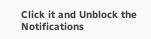Click it and Unblock the Notifications